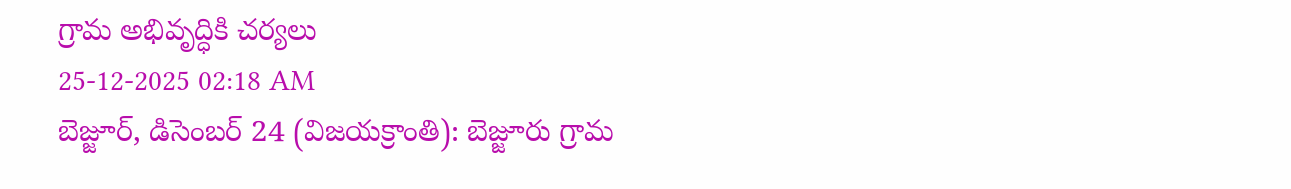గ్రామ అభివృద్ధికి చర్యలు
25-12-2025 02:18 AM
బెజ్జూర్, డిసెంబర్ 24 (విజయక్రాంతి): బెజ్జూరు గ్రామ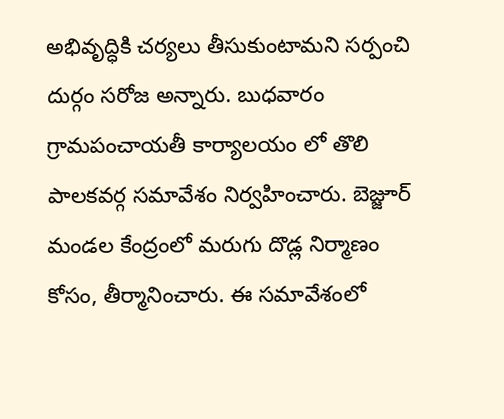అభివృద్ధికి చర్యలు తీసుకుంటామని సర్పంచి దుర్గం సరోజ అన్నారు. బుధవారం గ్రామపంచాయతీ కార్యాలయం లో తొలి పాలకవర్గ సమావేశం నిర్వహించారు. బెజ్జూర్ మండల కేంద్రంలో మరుగు దొడ్ల నిర్మాణం కోసం, తీర్మానించారు. ఈ సమావేశంలో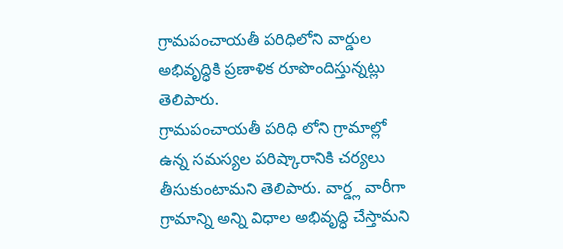గ్రామపంచాయతీ పరిధిలోని వార్డుల అభివృద్ధికి ప్రణాళిక రూపొందిస్తున్నట్లు తెలిపారు.
గ్రామపంచాయతీ పరిధి లోని గ్రామాల్లో ఉన్న సమస్యల పరిష్కారానికి చర్యలు తీసుకుంటామని తెలిపారు. వార్డ్ల వారీగా గ్రామాన్ని అన్ని విధాల అభివృద్ధి చేస్తామని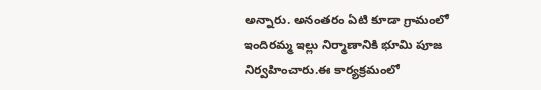అన్నారు. అనంతరం ఏటి కూడా గ్రామంలో ఇందిరమ్మ ఇల్లు నిర్మాణానికి భూమి పూజ నిర్వహించారు.ఈ కార్యక్రమంలో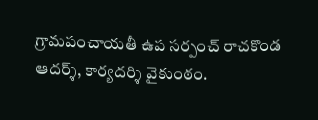గ్రామపంచాయతీ ఉప సర్పంచ్ రాచకొండ ఆదర్శ్, కార్యదర్శి వైకుంఠం.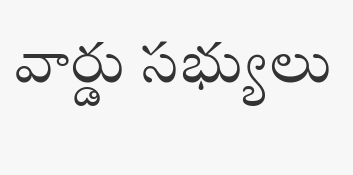వార్డు సభ్యులు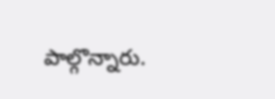పాల్గొన్నారు.